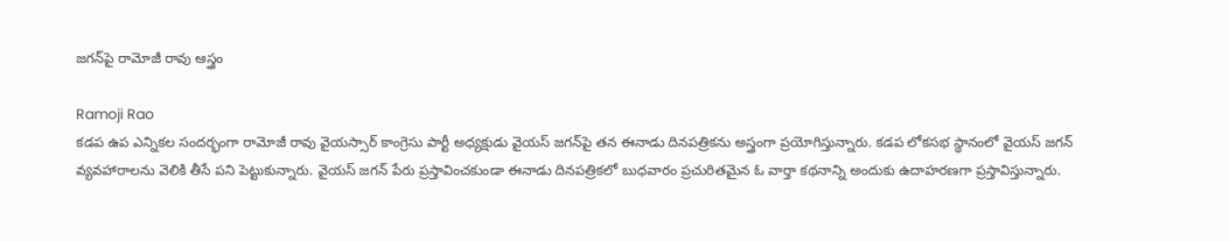జగన్‌పై రామోజీ రావు ఆస్త్రం

Ramoji Rao
కడప ఉప ఎన్నికల సందర్భంగా రామోజీ రావు వైయస్సార్ కాంగ్రెసు పార్టీ అధ్యక్షుడు వైయస్ జగన్‌పై తన ఈనాడు దినపత్రికను అస్త్రంగా ప్రయోగిస్తున్నారు. కడప లోకసభ స్థానంలో వైయస్ జగన్ వ్యవహారాలను వెలికి తీసే పని పెట్టుకున్నారు. వైయస్ జగన్ పేరు ప్రస్తావించకుండా ఈనాడు దినపత్రికలో బుధవారం ప్రచురితమైన ఓ వార్తా కథనాన్ని అందుకు ఉదాహరణగా ప్రస్తావిస్తున్నారు.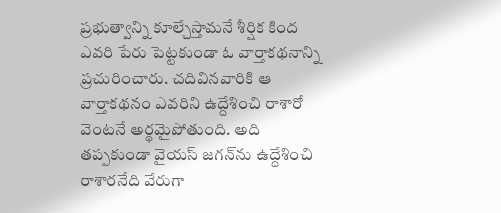ప్రభుత్వాన్ని కూల్చేస్తామనే శీర్షిక కింద ఎవరి పేరు పెట్టకుండా ఓ వార్తాకథనాన్ని ప్రచురించారు. చదివినవారికి ఆ వార్తాకథనం ఎవరిని ఉద్దేశించి రాశారో వెంటనే అర్థమైపోతుంది. అది తప్పకుండా వైయస్ జగన్‌ను ఉద్దేశించి రాశారనేది వేరుగా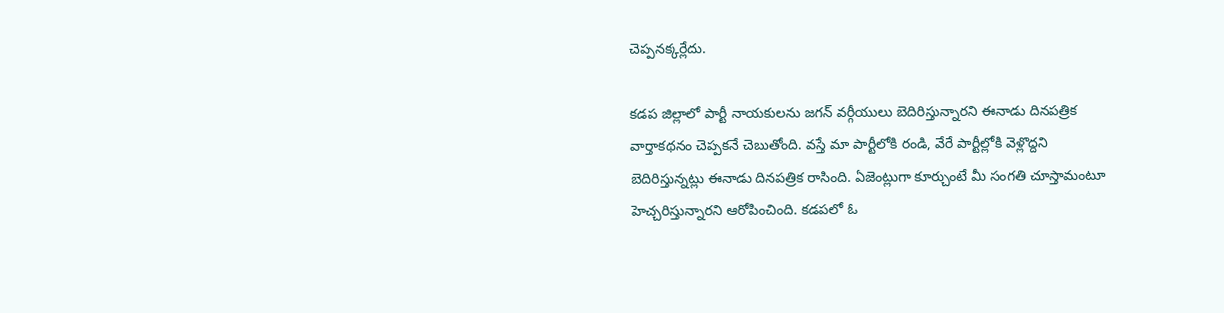చెప్పనక్కర్లేదు.

కడప జిల్లాలో పార్టీ నాయకులను జగన్ వర్గీయులు బెదిరిస్తున్నారని ఈనాడు దినపత్రిక వార్తాకథనం చెప్పకనే చెబుతోంది. వస్తే మా పార్టీలోకి రండి, వేరే పార్టీల్లోకి వెళ్లొద్దని బెదిరిస్తున్నట్లు ఈనాడు దినపత్రిక రాసింది. ఏజెంట్లుగా కూర్చుంటే మీ సంగతి చూస్తామంటూ హెచ్చరిస్తున్నారని ఆరోపించింది. కడపలో ఓ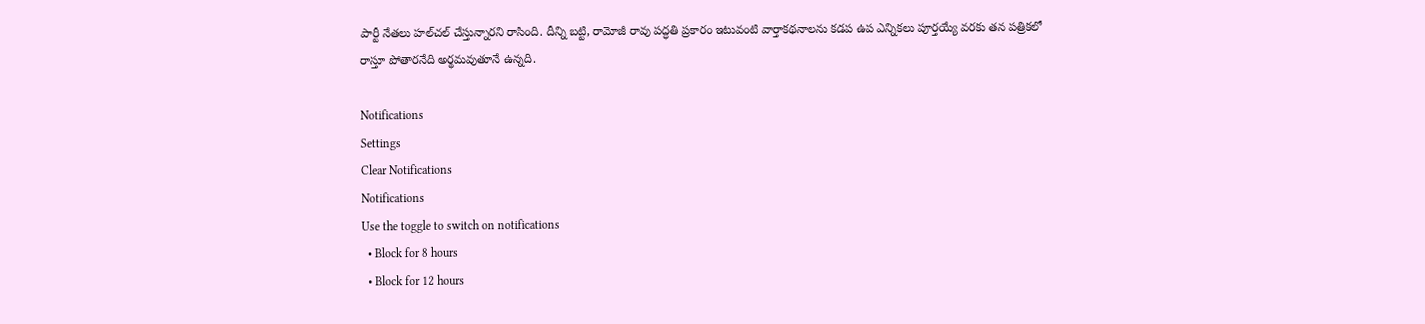పార్టీ నేతలు హల్‌చల్ చేస్తున్నారని రాసింది. దీన్ని బట్టి, రామోజీ రావు పద్ధతి ప్రకారం ఇటువంటి వార్తాకథనాలను కడప ఉప ఎన్నికలు పూర్తయ్యే వరకు తన పత్రికలో రాస్తూ పోతారనేది అర్థమవుతూనే ఉన్నది.

Notifications
Settings
Clear Notifications
Notifications
Use the toggle to switch on notifications
  • Block for 8 hours
  • Block for 12 hours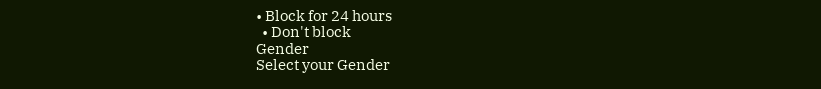• Block for 24 hours
  • Don't block
Gender
Select your Gender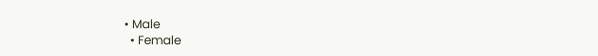• Male
  • Female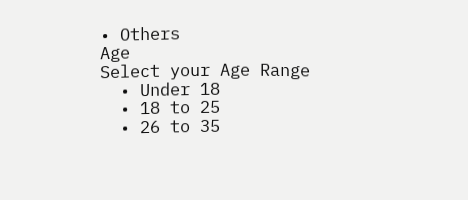• Others
Age
Select your Age Range
  • Under 18
  • 18 to 25
  • 26 to 35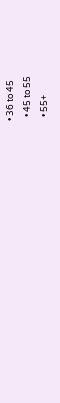• 36 to 45
  • 45 to 55
  • 55+